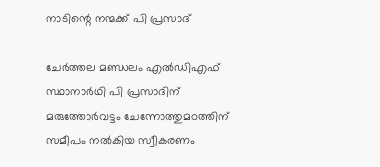നാടിന്റെ നന്മക്ക് പി പ്രസാദ്

ചേർത്തല മണ്ഡലം എൽഡിഎഫ് സ്ഥാനാർഥി പി പ്രസാദിന് മരുത്തോർവട്ടം ചേന്നോത്തുമഠത്തിന് സമീപം നൽകിയ സ്വീകരണം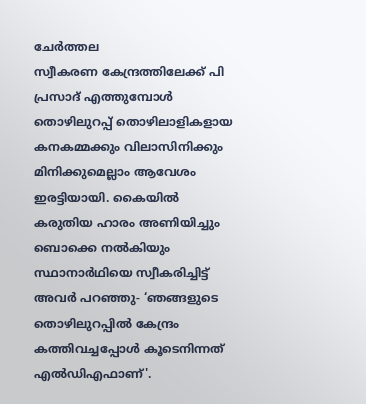ചേർത്തല
സ്വീകരണ കേന്ദ്രത്തിലേക്ക് പി പ്രസാദ് എത്തുമ്പോൾ തൊഴിലുറപ്പ് തൊഴിലാളികളായ കനകമ്മക്കും വിലാസിനിക്കും മിനിക്കുമെല്ലാം ആവേശം ഇരട്ടിയായി. കൈയിൽ കരുതിയ ഹാരം അണിയിച്ചും ബൊക്കെ നൽകിയും സ്ഥാനാർഥിയെ സ്വീകരിച്ചിട്ട് അവർ പറഞ്ഞു- ‘ഞങ്ങളുടെ തൊഴിലുറപ്പിൽ കേന്ദ്രം കത്തിവച്ചപ്പോൾ കൂടെനിന്നത് എൽഡിഎഫാണ്'.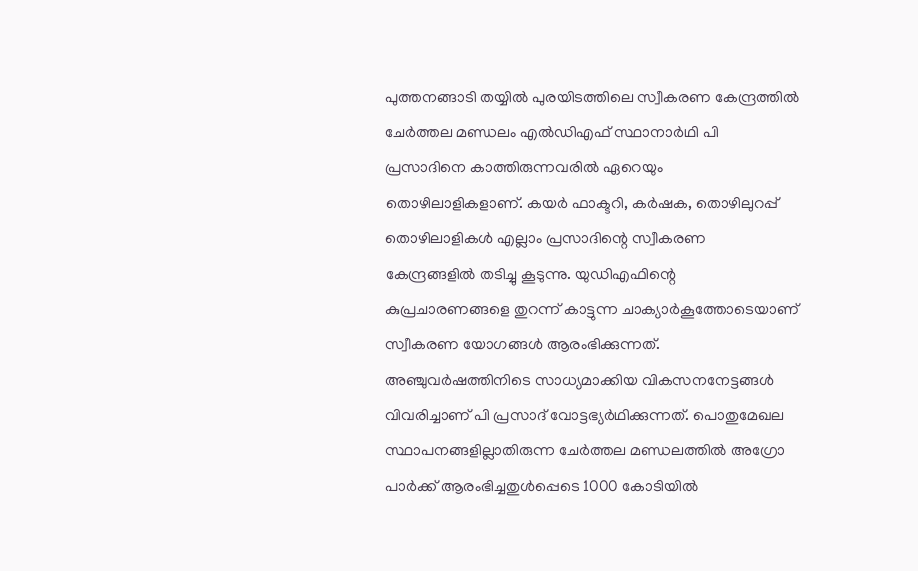പുത്തനങ്ങാടി തയ്യിൽ പുരയിടത്തിലെ സ്വീകരണ കേന്ദ്രത്തിൽ ചേർത്തല മണ്ഡലം എൽഡിഎഫ് സ്ഥാനാർഥി പി പ്രസാദിനെ കാത്തിരുന്നവരിൽ ഏറെയും തൊഴിലാളികളാണ്. കയർ ഫാക്ടറി, കർഷക, തൊഴിലുറപ്പ് തൊഴിലാളികൾ എല്ലാം പ്രസാദിന്റെ സ്വീകരണ കേന്ദ്രങ്ങളിൽ തടിച്ചു കൂടുന്നു. യുഡിഎഫിന്റെ കുപ്രചാരണങ്ങളെ തുറന്ന് കാട്ടുന്ന ചാക്യാർകൂത്തോടെയാണ് സ്വീകരണ യോഗങ്ങൾ ആരംഭിക്കുന്നത്. അഞ്ചുവർഷത്തിനിടെ സാധ്യമാക്കിയ വികസനനേട്ടങ്ങൾ വിവരിച്ചാണ് പി പ്രസാദ് വോട്ടഭ്യർഥിക്കുന്നത്. പൊതുമേഖല സ്ഥാപനങ്ങളില്ലാതിരുന്ന ചേർത്തല മണ്ഡലത്തിൽ അഗ്രോ പാർക്ക് ആരംഭിച്ചതുൾപ്പെടെ 1000 കോടിയിൽ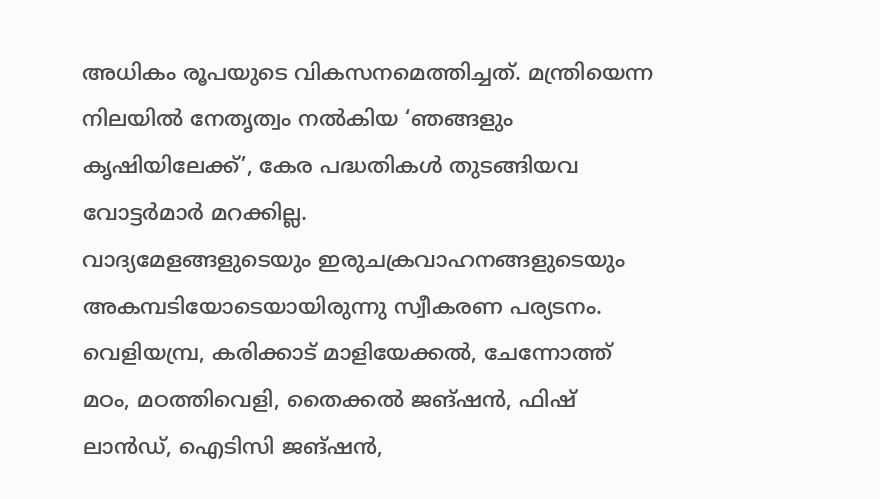അധികം രൂപയുടെ വികസനമെത്തിച്ചത്. മന്ത്രിയെന്ന നിലയിൽ നേതൃത്വം നൽകിയ ‘ഞങ്ങളും കൃഷിയിലേക്ക്’, കേര പദ്ധതികൾ തുടങ്ങിയവ വോട്ടർമാർ മറക്കില്ല.
വാദ്യമേളങ്ങളുടെയും ഇരുചക്രവാഹനങ്ങളുടെയും അകമ്പടിയോടെയായിരുന്നു സ്വീകരണ പര്യടനം. വെളിയമ്പ്ര, കരിക്കാട് മാളിയേക്കൽ, ചേന്നോത്ത് മഠം, മഠത്തിവെളി, തൈക്കൽ ജങ്ഷൻ, ഫിഷ് ലാൻഡ്, ഐടിസി ജങ്ഷൻ,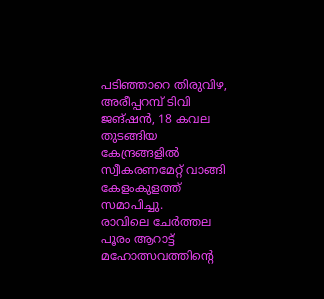പടിഞ്ഞാറെ തിരുവിഴ, അരീപ്പറമ്പ് ടിവി ജങ്ഷൻ, 18 കവല തുടങ്ങിയ കേന്ദ്രങ്ങളിൽ സ്വീകരണമേറ്റ് വാങ്ങി കേളംകുളത്ത് സമാപിച്ചു.
രാവിലെ ചേർത്തല പൂരം ആറാട്ട് മഹോത്സവത്തിന്റെ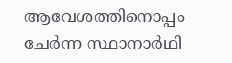ആവേശത്തിനൊപ്പം ചേർന്ന സ്ഥാനാർഥി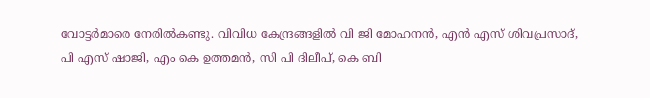വോട്ടർമാരെ നേരിൽകണ്ടു. വിവിധ കേന്ദ്രങ്ങളിൽ വി ജി മോഹനൻ, എൻ എസ് ശിവപ്രസാദ്, പി എസ് ഷാജി, എം കെ ഉത്തമൻ, സി പി ദിലീപ്, കെ ബി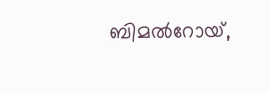ബിമൽറോയ്,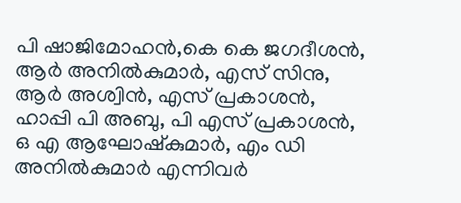പി ഷാജിമോഹൻ,കെ കെ ജഗദീശൻ, ആർ അനിൽകുമാർ, എസ് സിനു, ആർ അശ്വിൻ, എസ് പ്രകാശൻ, ഹാപ്പി പി അബു, പി എസ് പ്രകാശൻ, ഒ എ ആഘോഷ്കുമാർ, എം ഡി അനിൽകുമാർ എന്നിവർ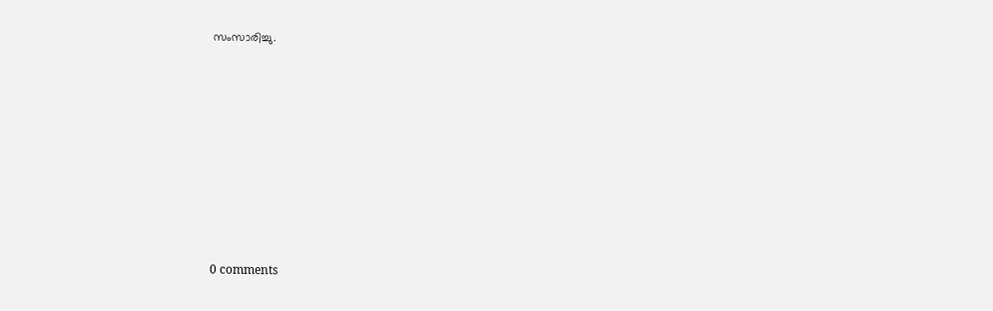സംസാരിച്ചു.










0 comments